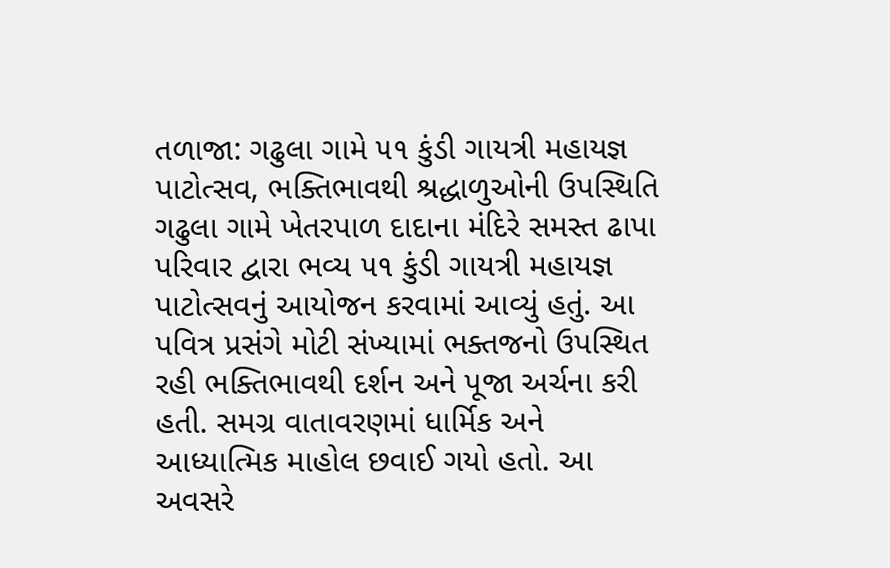તળાજા: ગઢુલા ગામે ૫૧ કુંડી ગાયત્રી મહાયજ્ઞ પાટોત્સવ, ભક્તિભાવથી શ્રદ્ધાળુઓની ઉપસ્થિતિ
ગઢુલા ગામે ખેતરપાળ દાદાના મંદિરે સમસ્ત ઢાપા પરિવાર દ્વારા ભવ્ય ૫૧ કુંડી ગાયત્રી મહાયજ્ઞ પાટોત્સવનું આયોજન કરવામાં આવ્યું હતું. આ પવિત્ર પ્રસંગે મોટી સંખ્યામાં ભક્તજનો ઉપસ્થિત રહી ભક્તિભાવથી દર્શન અને પૂજા અર્ચના કરી હતી. સમગ્ર વાતાવરણમાં ધાર્મિક અને આધ્યાત્મિક માહોલ છવાઈ ગયો હતો. આ અવસરે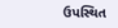ઉપસ્થિત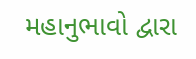મહાનુભાવો દ્વારા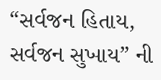“સર્વજન હિતાય, સર્વજન સુખાય” ની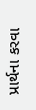પ્રાર્થના કરવા